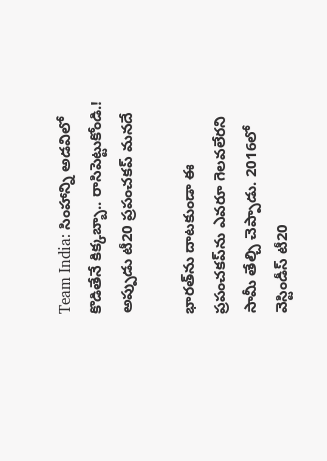Team India: సింహాన్ని అడవిలో కొడితేనే కిక్కబ్బా.. రాసిపెట్టుకోండి.! అప్పుడు టీ20 ప్రపంచకప్ మనదే

భారత్‌ను దాటకుండా ఈ ప్రపంచకప్‌ను ఎవరూ గెలవలేరని సామీ తేల్చి చెప్పాడు. 2016లో వెస్టిండీస్ టీ20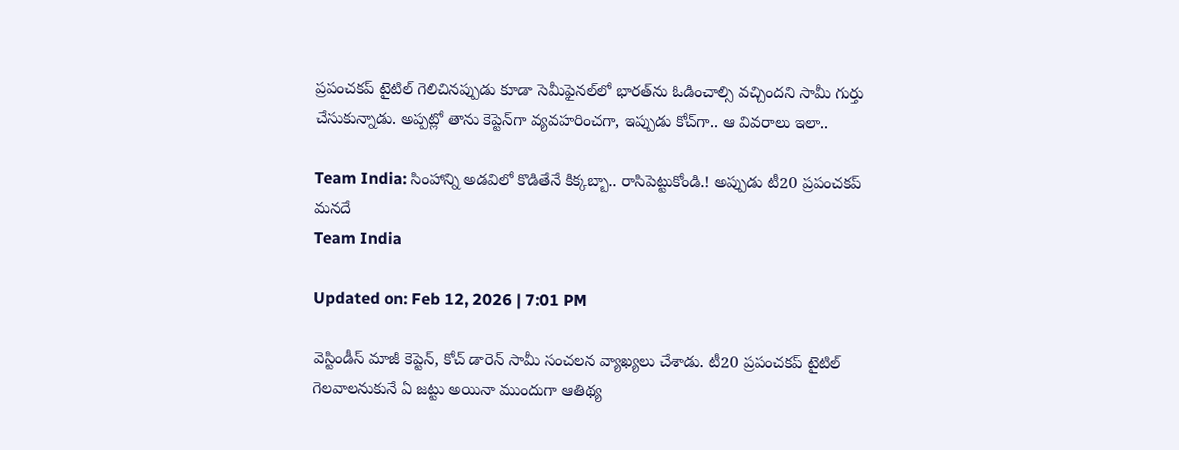ప్రపంచకప్ టైటిల్ గెలిచినప్పుడు కూడా సెమీఫైనల్‌లో భారత్‌ను ఓడించాల్సి వచ్చిందని సామీ గుర్తు చేసుకున్నాడు. అప్పట్లో తాను కెప్టెన్‌గా వ్యవహరించగా, ఇప్పుడు కోచ్‌గా.. ఆ వివరాలు ఇలా..

Team India: సింహాన్ని అడవిలో కొడితేనే కిక్కబ్బా.. రాసిపెట్టుకోండి.! అప్పుడు టీ20 ప్రపంచకప్ మనదే
Team India

Updated on: Feb 12, 2026 | 7:01 PM

వెస్టిండీస్ మాజీ కెప్టెన్, కోచ్ డారెన్ సామీ సంచలన వ్యాఖ్యలు చేశాడు. టీ20 ప్రపంచకప్ టైటిల్ గెలవాలనుకునే ఏ జట్టు అయినా ముందుగా ఆతిథ్య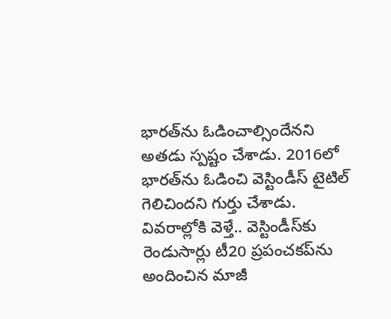భారత్‌ను ఓడించాల్సిందేనని అతడు స్పష్టం చేశాడు. 2016లో భారత్‌ను ఓడించి వెస్టిండీస్ టైటిల్ గెలిచిందని గుర్తు చేశాడు. వివరాల్లోకి వెళ్తే.. వెస్టిండీస్‌కు రెండుసార్లు టీ20 ప్రపంచకప్‌ను అందించిన మాజీ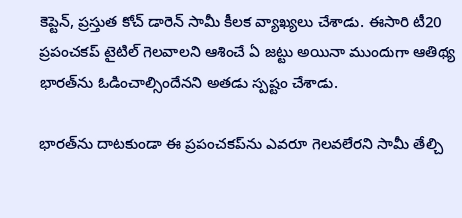కెప్టెన్, ప్రస్తుత కోచ్ డారెన్ సామీ కీలక వ్యాఖ్యలు చేశాడు. ఈసారి టీ20 ప్రపంచకప్ టైటిల్ గెలవాలని ఆశించే ఏ జట్టు అయినా ముందుగా ఆతిథ్య భారత్‌ను ఓడించాల్సిందేనని అతడు స్పష్టం చేశాడు.

భారత్‌ను దాటకుండా ఈ ప్రపంచకప్‌ను ఎవరూ గెలవలేరని సామీ తేల్చి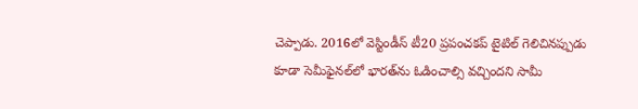చెప్పాడు. 2016లో వెస్టిండీస్ టీ20 ప్రపంచకప్ టైటిల్ గెలిచినప్పుడు కూడా సెమీఫైనల్‌లో భారత్‌ను ఓడించాల్సి వచ్చిందని సామీ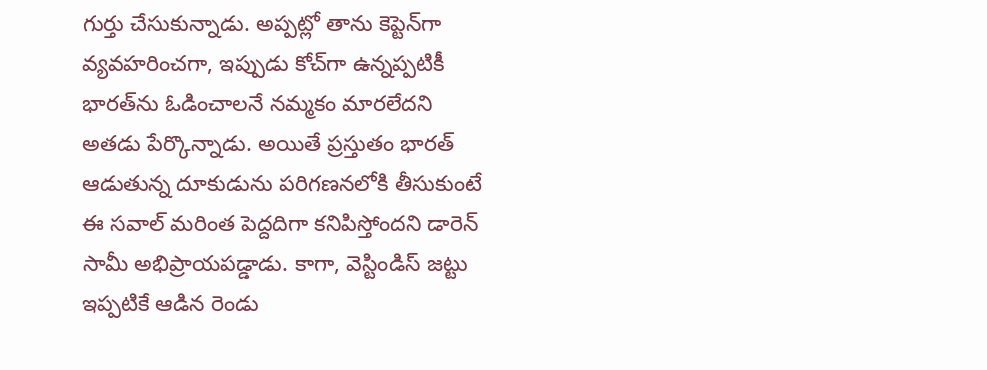గుర్తు చేసుకున్నాడు. అప్పట్లో తాను కెప్టెన్‌గా వ్యవహరించగా, ఇప్పుడు కోచ్‌గా ఉన్నప్పటికీ భారత్‌ను ఓడించాలనే నమ్మకం మారలేదని అతడు పేర్కొన్నాడు. అయితే ప్రస్తుతం భారత్ ఆడుతున్న దూకుడును పరిగణనలోకి తీసుకుంటే ఈ సవాల్ మరింత పెద్దదిగా కనిపిస్తోందని డారెన్ సామీ అభిప్రాయపడ్డాడు. కాగా, వెస్టిండిస్ జట్టు ఇప్పటికే ఆడిన రెండు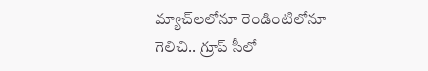మ్యాచ్‌లలోనూ రెండింటిలోనూ గెలిచి.. గ్రూప్ సీలో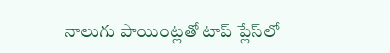నాలుగు పాయింట్లతో టాప్ ప్లేస్‌లో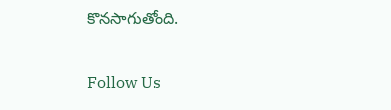కొనసాగుతోంది.

Follow Us